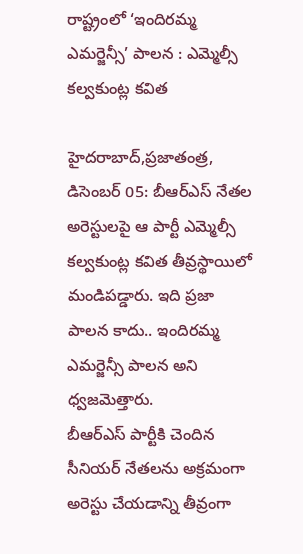రాష్ట్రంలో ‘ఇందిరమ్మ ఎమర్జెన్సీ’ పాలన : ఎమ్మెల్సీ కల్వకుంట్ల కవిత

హైదరాబాద్‌,ప్రజాతంత్ర, డిసెంబర్‌ 05: బీఆర్‌ఎస్‌ ‌నేతల అరెస్టులపై ఆ పార్టీ ఎమ్మెల్సీ కల్వకుంట్ల కవిత తీవ్రస్థాయిలో మండిపడ్డారు. ఇది ప్రజా పాలన కాదు.. ఇందిరమ్మ ఎమర్జెన్సీ పాలన అని ధ్వజమెత్తారు. బీఆర్‌ఎస్‌ ‌పార్టీకి చెందిన సీనియర్‌ ‌నేతలను అక్రమంగా అరెస్టు చేయడాన్ని తీవ్రంగా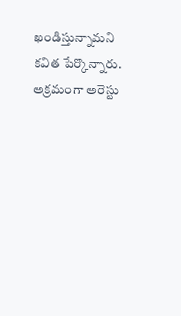ఖండిస్తున్నామని కవిత పేర్కొన్నారు. అక్రమంగా అరెస్టు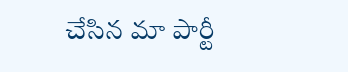చేసిన మా పార్టీ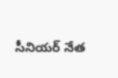సీనియర్‌ ‌నేత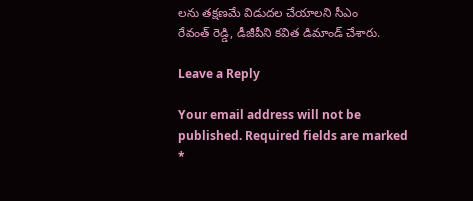లను తక్షణమే విడుదల చేయాలని సీఎం రేవంత్‌ ‌రెడ్డి, డీజీపీని కవిత డిమాండ్‌ ‌చేశారు.

Leave a Reply

Your email address will not be published. Required fields are marked *